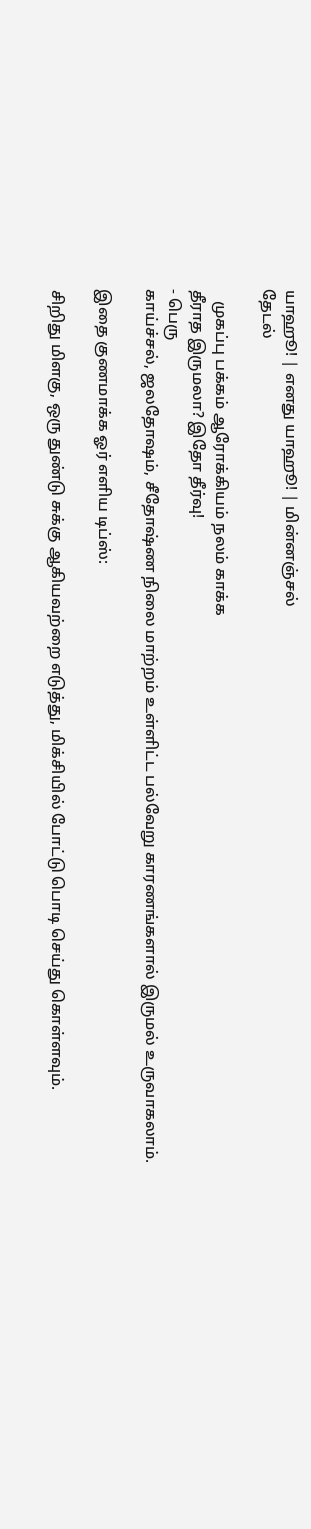யாஹூ! | எனது யாஹூ! | மின்னஞ்சல்
தேடல்

   முகப்பு பக்கம் ஆரோக்கியம் நலம் காக்க
தீராத இருமலா? இதோ தீர்வு!
- பெரு
காய்ச்சல், ஜலதோஷம், சீதோஷ்ண நிலை மாற்றம் உள்ளிட்ட பல்வேறு காரணங்களால் இருமல் உருவாகலாம்.

இதை குணமாக்க ஓர் எளிய டிப்ஸ்:

சிறிது மிளகு, ஒரு துண்டு சுக்கு ஆகியவற்றை எடுத்து, மிக்சியில் போட்டு பொடி செய்து கொள்ளவும்.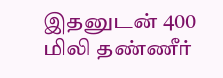இதனுடன் 400 மிலி தண்ணீர்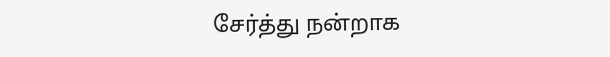சேர்த்து நன்றாக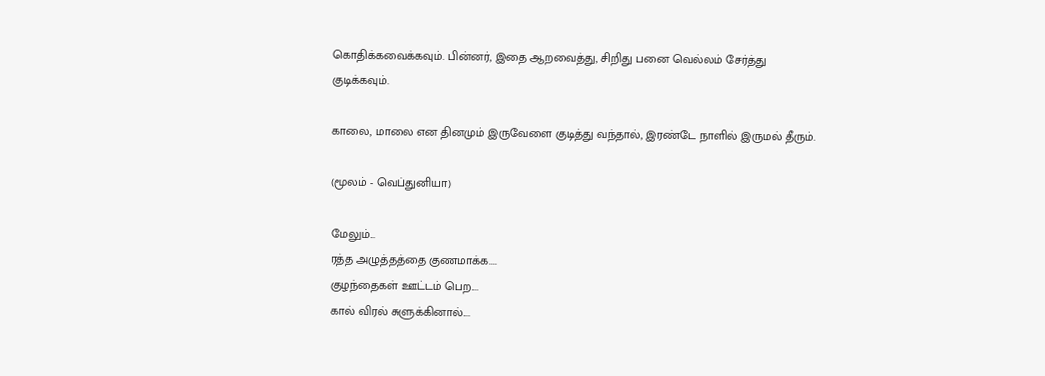கொதிக்கவைக்கவும். பின்னர், இதை ஆறவைத்து, சிறிது பனை வெல்லம் சேர்த்து குடிக்கவும்.

காலை, மாலை என தினமும் இருவேளை குடித்து வந்தால், இரண்டே நாளில் இருமல் தீரும்.

(மூலம் - வெப்துனியா)

மேலும்...
ரத்த அழுத்தத்தை குணமாக்க....
குழந்தைகள் ஊட்டம் பெற....
கால் விரல் சுளுக்கினால்....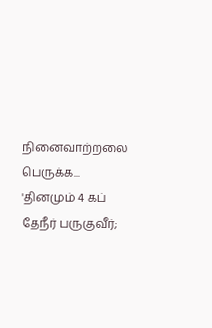நினைவாற்றலை பெருக்க...
'தினமும் 4 கப் தேநீர் பருகுவீர்;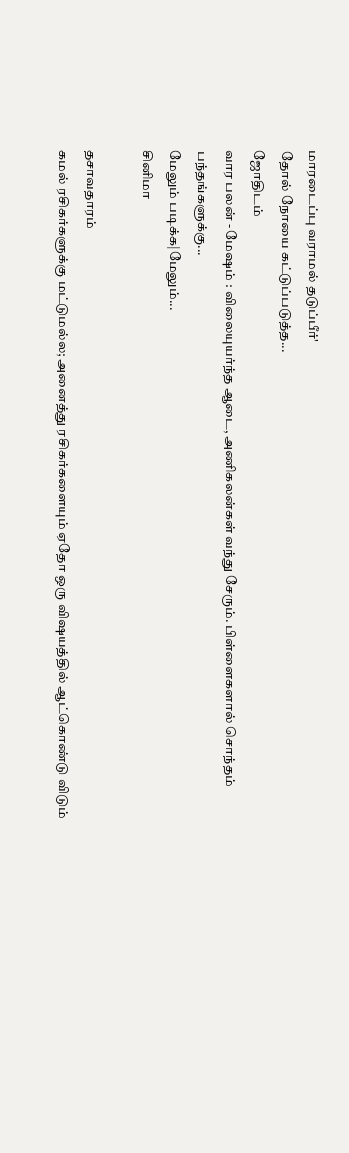மாரடைப்பு வராமல் தடுப்பீர்'
தோல் நோயை கட்டுப்படுத்த...
ஜோதிடம்
வார பலன் - மேஷம் : விலையுயர்ந்த ஆடை, அணிகலன்கள் வந்து சேரும். பிள்ளைகளால் சொந்தம் பந்தங்களுக்கு...
மேலும் படிக்க|மேலும்...
சினிமா

தசாவதாரம்
கமல் ரசிகர்களுக்கு மட்டுமல்ல; அனைத்து ரசிகர்களையும் ஏதோ ஒரு விஷயத்தில் ஆட்கொண்டு விடும்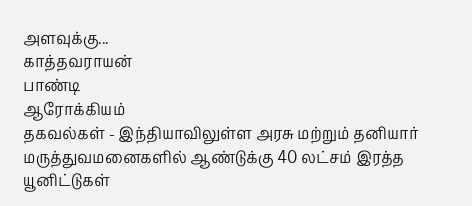அளவுக்கு...
காத்தவராயன்
பாண்டி
ஆரோக்கியம்
தகவல்கள் - இந்தியாவிலுள்ள அரசு மற்றும் தனியார் மருத்துவமனைகளில் ஆண்டுக்கு 40 லட்சம் இரத்த யூனிட்டுகள்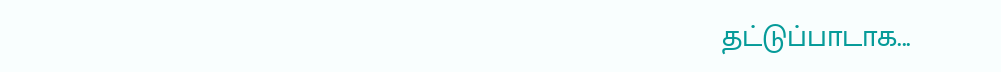தட்டுப்பாடாக...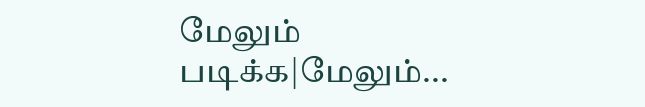மேலும் படிக்க|மேலும்...